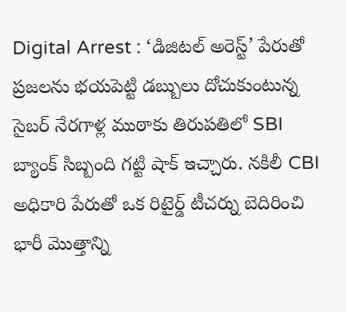Digital Arrest : ‘డిజిటల్ అరెస్ట్’ పేరుతో ప్రజలను భయపెట్టి డబ్బులు దోచుకుంటున్న సైబర్ నేరగాళ్ల ముఠాకు తిరుపతిలో SBI బ్యాంక్ సిబ్బంది గట్టి షాక్ ఇచ్చారు. నకిలీ CBI అధికారి పేరుతో ఒక రిటైర్డ్ టీచర్ను బెదిరించి భారీ మొత్తాన్ని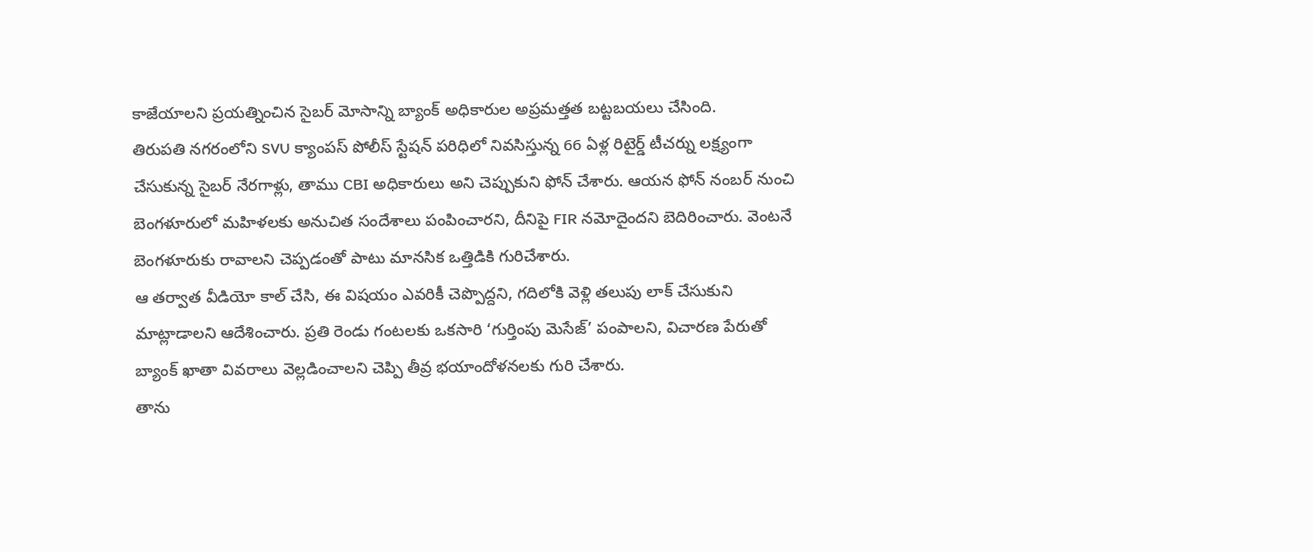కాజేయాలని ప్రయత్నించిన సైబర్ మోసాన్ని బ్యాంక్ అధికారుల అప్రమత్తత బట్టబయలు చేసింది.
తిరుపతి నగరంలోని SVU క్యాంపస్ పోలీస్ స్టేషన్ పరిధిలో నివసిస్తున్న 66 ఏళ్ల రిటైర్డ్ టీచర్ను లక్ష్యంగా చేసుకున్న సైబర్ నేరగాళ్లు, తాము CBI అధికారులు అని చెప్పుకుని ఫోన్ చేశారు. ఆయన ఫోన్ నంబర్ నుంచి బెంగళూరులో మహిళలకు అనుచిత సందేశాలు పంపించారని, దీనిపై FIR నమోదైందని బెదిరించారు. వెంటనే బెంగళూరుకు రావాలని చెప్పడంతో పాటు మానసిక ఒత్తిడికి గురిచేశారు.
ఆ తర్వాత వీడియో కాల్ చేసి, ఈ విషయం ఎవరికీ చెప్పొద్దని, గదిలోకి వెళ్లి తలుపు లాక్ చేసుకుని మాట్లాడాలని ఆదేశించారు. ప్రతి రెండు గంటలకు ఒకసారి ‘గుర్తింపు మెసేజ్’ పంపాలని, విచారణ పేరుతో బ్యాంక్ ఖాతా వివరాలు వెల్లడించాలని చెప్పి తీవ్ర భయాందోళనలకు గురి చేశారు.
తాను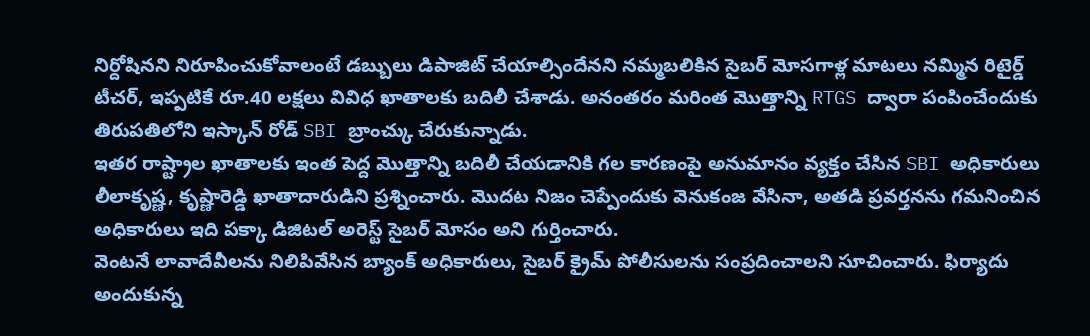నిర్దోషినని నిరూపించుకోవాలంటే డబ్బులు డిపాజిట్ చేయాల్సిందేనని నమ్మబలికిన సైబర్ మోసగాళ్ల మాటలు నమ్మిన రిటైర్డ్ టీచర్, ఇప్పటికే రూ.40 లక్షలు వివిధ ఖాతాలకు బదిలీ చేశాడు. అనంతరం మరింత మొత్తాన్ని RTGS ద్వారా పంపించేందుకు తిరుపతిలోని ఇస్కాన్ రోడ్ SBI బ్రాంచ్కు చేరుకున్నాడు.
ఇతర రాష్ట్రాల ఖాతాలకు ఇంత పెద్ద మొత్తాన్ని బదిలీ చేయడానికి గల కారణంపై అనుమానం వ్యక్తం చేసిన SBI అధికారులు లీలాకృష్ణ, కృష్ణారెడ్డి ఖాతాదారుడిని ప్రశ్నించారు. మొదట నిజం చెప్పేందుకు వెనుకంజ వేసినా, అతడి ప్రవర్తనను గమనించిన అధికారులు ఇది పక్కా డిజిటల్ అరెస్ట్ సైబర్ మోసం అని గుర్తించారు.
వెంటనే లావాదేవీలను నిలిపివేసిన బ్యాంక్ అధికారులు, సైబర్ క్రైమ్ పోలీసులను సంప్రదించాలని సూచించారు. ఫిర్యాదు అందుకున్న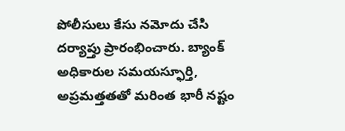పోలీసులు కేసు నమోదు చేసి దర్యాప్తు ప్రారంభించారు. బ్యాంక్ అధికారుల సమయస్ఫూర్తి, అప్రమత్తతతో మరింత భారీ నష్టం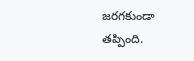జరగకుండా తప్పింది.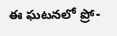ఈ ఘటనలో ప్రో-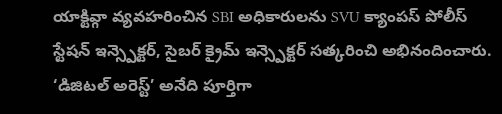యాక్టివ్గా వ్యవహరించిన SBI అధికారులను SVU క్యాంపస్ పోలీస్ స్టేషన్ ఇన్స్పెక్టర్, సైబర్ క్రైమ్ ఇన్స్పెక్టర్ సత్కరించి అభినందించారు.
‘డిజిటల్ అరెస్ట్’ అనేది పూర్తిగా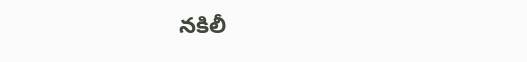నకిలీ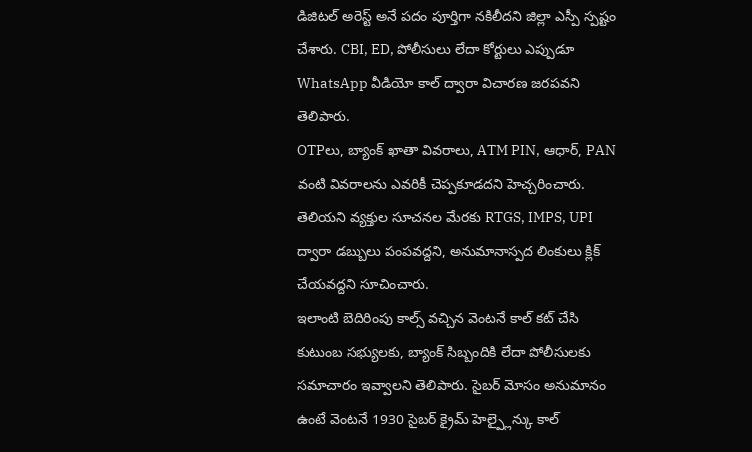డిజిటల్ అరెస్ట్ అనే పదం పూర్తిగా నకిలీదని జిల్లా ఎస్పీ స్పష్టం చేశారు. CBI, ED, పోలీసులు లేదా కోర్టులు ఎప్పుడూ WhatsApp వీడియో కాల్ ద్వారా విచారణ జరపవని తెలిపారు.
OTPలు, బ్యాంక్ ఖాతా వివరాలు, ATM PIN, ఆధార్, PAN వంటి వివరాలను ఎవరికీ చెప్పకూడదని హెచ్చరించారు. తెలియని వ్యక్తుల సూచనల మేరకు RTGS, IMPS, UPI ద్వారా డబ్బులు పంపవద్దని, అనుమానాస్పద లింకులు క్లిక్ చేయవద్దని సూచించారు.
ఇలాంటి బెదిరింపు కాల్స్ వచ్చిన వెంటనే కాల్ కట్ చేసి కుటుంబ సభ్యులకు, బ్యాంక్ సిబ్బందికి లేదా పోలీసులకు సమాచారం ఇవ్వాలని తెలిపారు. సైబర్ మోసం అనుమానం ఉంటే వెంటనే 1930 సైబర్ క్రైమ్ హెల్ప్లైన్కు కాల్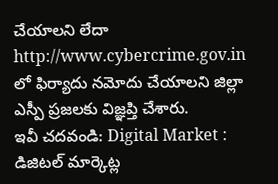చేయాలని లేదా http://www.cybercrime.gov.in లో ఫిర్యాదు నమోదు చేయాలని జిల్లా ఎస్పీ ప్రజలకు విజ్ఞప్తి చేశారు.
ఇవీ చదవండి: Digital Market : డిజిటల్ మార్కెట్ల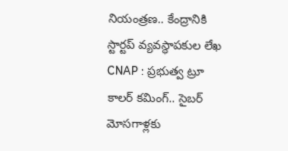నియంత్రణ.. కేంద్రానికి స్టార్టప్ వ్యవస్థాపకుల లేఖ
CNAP : ప్రభుత్వ ట్రూ కాలర్ కమింగ్.. సైబర్ మోసగాళ్లకు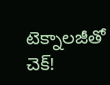టెక్నాలజీతో చెక్!